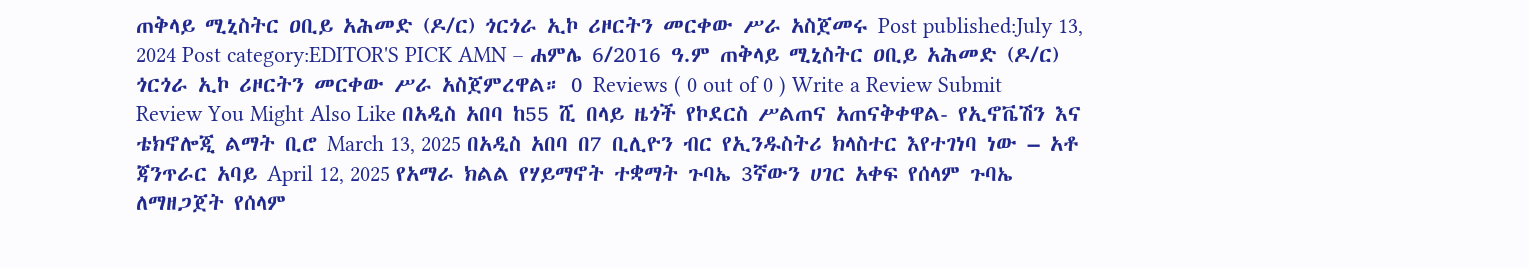ጠቅላይ ሚኒስትር ዐቢይ አሕመድ (ዶ/ር) ጎርጎራ ኢኮ ሪዞርትን መርቀው ሥራ አስጀመሩ Post published:July 13, 2024 Post category:EDITOR'S PICK AMN – ሐምሌ 6/2016 ዓ.ም ጠቅላይ ሚኒስትር ዐቢይ አሕመድ (ዶ/ር) ጎርጎራ ኢኮ ሪዞርትን መርቀው ሥራ አስጀምረዋል። 0 Reviews ( 0 out of 0 ) Write a Review Submit Review You Might Also Like በአዲስ አበባ ከ55 ሺ በላይ ዜጎች የኮደርስ ሥልጠና አጠናቅቀዋል- የኢኖቬሽን እና ቴክኖሎጂ ልማት ቢሮ March 13, 2025 በአዲስ አበባ በ7 ቢሊዮን ብር የኢንዱስትሪ ክላስተር እየተገነባ ነው – አቶ ጃንጥራር አባይ April 12, 2025 የአማራ ክልል የሃይማኖት ተቋማት ጉባኤ 3ኛውን ሀገር አቀፍ የሰላም ጉባኤ ለማዘጋጀት የሰላም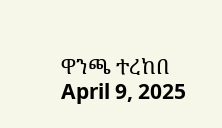ዋንጫ ተረከበ April 9, 2025